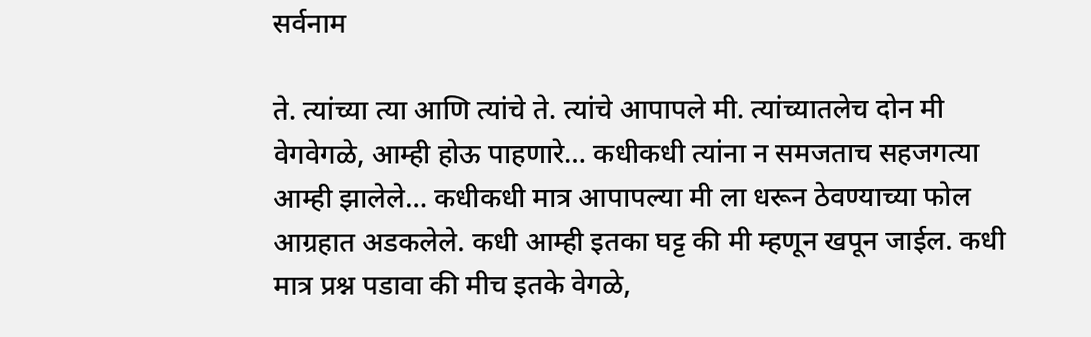सर्वनाम

ते. त्यांच्या त्या आणि त्यांचे ते. त्यांचे आपापले मी. त्यांच्यातलेच दोन मी वेगवेगळे, आम्ही होऊ पाहणारे… कधीकधी त्यांना न समजताच सहजगत्या आम्ही झालेले… कधीकधी मात्र आपापल्या मी ला धरून ठेवण्याच्या फोल आग्रहात अडकलेले. कधी आम्ही इतका घट्ट की मी म्हणून खपून जाईल. कधी मात्र प्रश्न पडावा की मीच इतके वेगळे,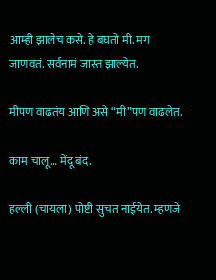आम्ही झालेच कसे. हे बघतो मी. मग जाणवतं. सर्वनामं जास्त झाल्येत.

मीपण वाढतंय आणि असे “मी”पण वाढलेत.

काम चालू… मेंदू बंद.

हल्ली (चायला) पोष्टी सुचत नाईयेत. म्हणजे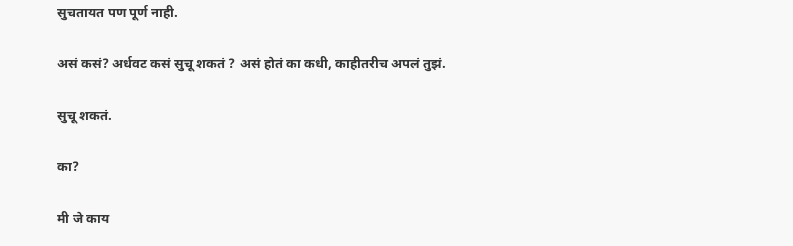सुचतायत पण पूर्ण नाही.

असं कसं? अर्धवट कसं सुचू शकतं ? असं होतं का कधी, काहीतरीच अपलं तुझं.

सुचू शकतं.

का?

मी जे काय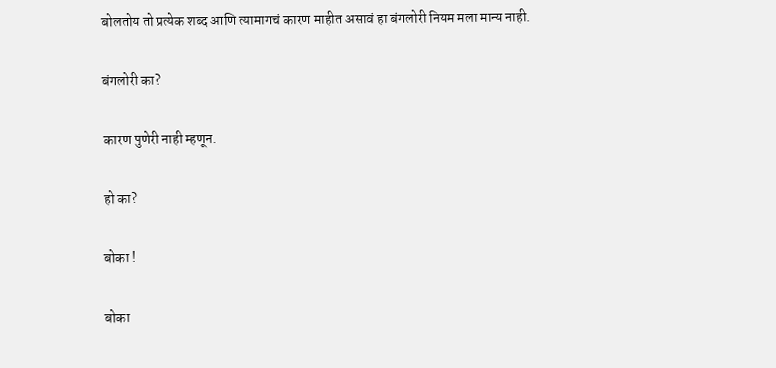बोलतोय तो प्रत्येक शब्द आणि त्यामागचं कारण माहीत असावं हा बंगलोरी नियम मला मान्य नाही.

बंगलोरी का?

कारण पुणेरी नाही म्हणून.

हो का?

बोका !

बोका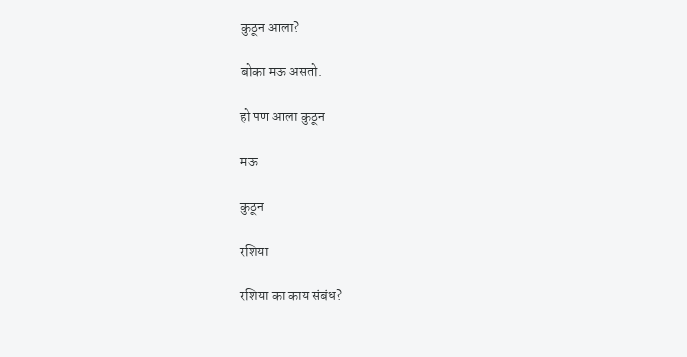कुठून आला?

बोका मऊ असतो.

हो पण आला कुठून

मऊ

कुठून

रशिया

रशिया का काय संबंध?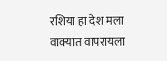रशिया हा देश मला वाक्यात वापरायला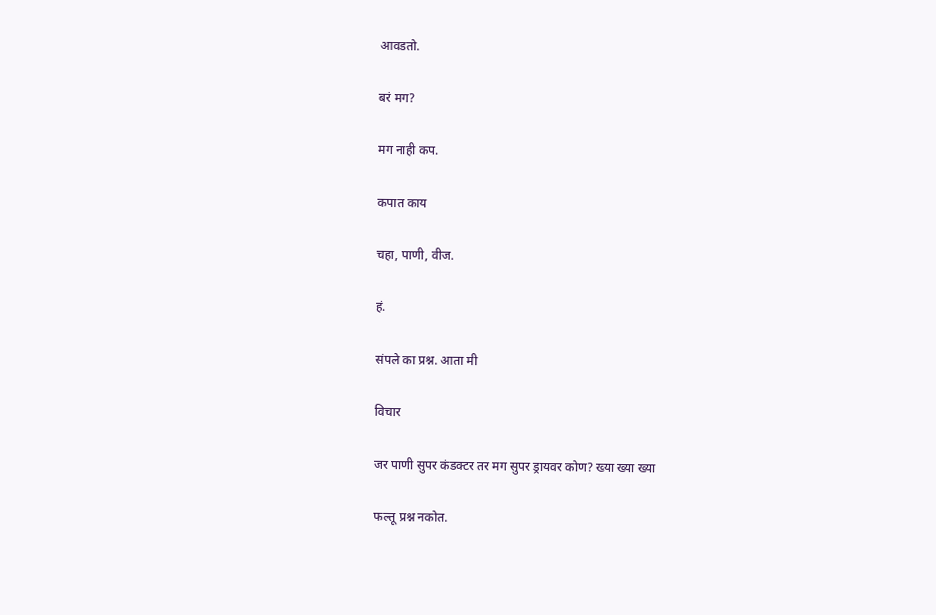आवडतो.

बरं मग?

मग नाही कप.

कपात काय

चहा, पाणी, वीज.

हं.

संपले का प्रश्न. आता मी

विचार

जर पाणी सुपर कंडक्टर तर मग सुपर ड्रायवर कोण? ख्या ख्या ख्या

फल्तू प्रश्न नकोत.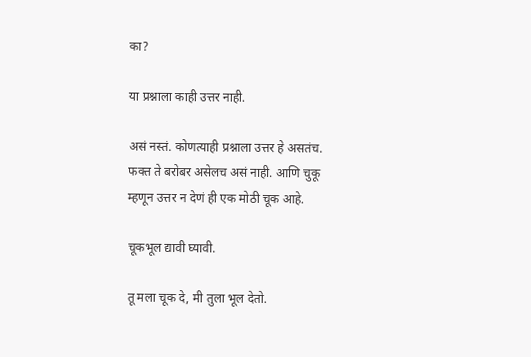का?

या प्रश्नाला काही उत्तर नाही.

असं नस्तं. कोणत्याही प्रश्नाला उत्तर हे असतंच. फक्त ते बरोबर असेलच असं नाही. आणि चुकू म्हणून उत्तर न देणं ही एक मोठी चूक आहे.

चूकभूल द्यावी घ्यावी.

तू मला चूक दे, मी तुला भूल देतो.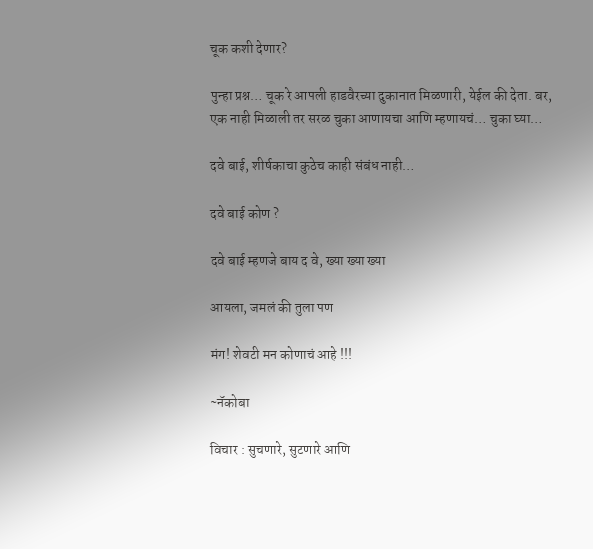चूक कशी देणार?

पुन्हा प्रश्न… चूक रे आपली हाडवैरच्या दुकानात मिळणारी, येईल की देता. बर, एक नाही मिळाली तर सरळ चुका आणायचा आणि म्हणायचं… चुका घ्या…

दवे बाई, शीर्षकाचा कुठेच काही संबंध नाही…

दवे बाई कोण ?

दवे बाई म्हणजे बाय द वे, ख्या ख्या ख्या

आयला, जमलं की तुला पण

मंग! शेवटी मन कोणाचं आहे !!!

~नॅकोबा

विचार : सुचणारे, सुटणारे आणि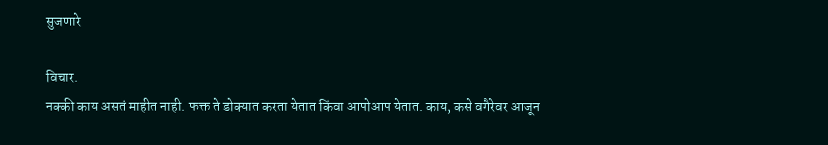सुजणारे

विचार.
नक्की काय असतं माहीत नाही. फक्त ते डोक्यात करता येतात किंवा आपोआप येतात. काय, कसे वगैरेवर आजून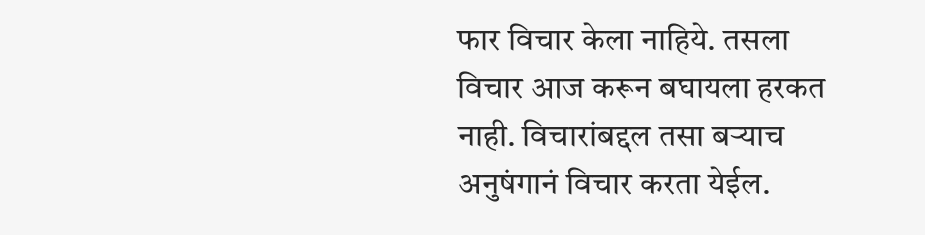फार विचार केला नाहिये. तसला विचार आज करून बघायला हरकत नाही. विचारांबद्दल तसा बऱ्याच अनुषंगानं विचार करता येईल.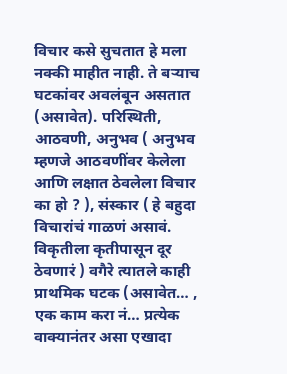विचार कसे सुचतात हे मला नक्की माहीत नाही. ते बऱ्याच घटकांवर अवलंबून असतात (असावेत). परिस्थिती, आठवणी, अनुभव ( अनुभव म्हणजे आठवणींवर केलेला आणि लक्षात ठेवलेला विचार का हो ? ), संस्कार ( हे बहुदा विचारांचं गाळणं असावं. विकृतीला कृतीपासून दूर ठेवणारं ) वगैरे त्यातले काही प्राथमिक घटक (असावेत… , एक काम करा नं… प्रत्येक वाक्यानंतर असा एखादा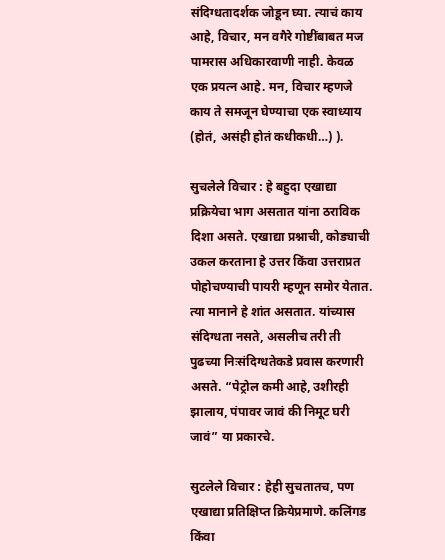संदिग्धतादर्शक जोडून घ्या. त्याचं काय आहे, विचार, मन वगैरे गोष्टींबाबत मज पामरास अधिकारवाणी नाही. केवळ एक प्रयत्न आहे. मन, विचार म्हणजे काय ते समजून घेण्याचा एक स्वाध्याय (होतं, असंही होतं कधीकधी…) ).

सुचलेले विचार : हे बहुदा एखाद्या प्रक्रियेचा भाग असतात यांना ठराविक दिशा असते. एखाद्या प्रश्नाची, कोड्याची उकल करताना हे उत्तर किंवा उत्तराप्रत पोहोचण्याची पायरी म्हणून समोर येतात. त्या मानाने हे शांत असतात. यांच्यास संदिग्धता नसते, असलीच तरी ती पुढच्या निःसंदिग्धतेकडे प्रवास करणारी असते. “पेट्रोल कमी आहे, उशीरही झालाय, पंपावर जावं की निमूट घरी जावं” या प्रकारचे.

सुटलेले विचार : हेही सुचतातच, पण एखाद्या प्रतिक्षिप्त क्रियेप्रमाणे. कलिंगड किंवा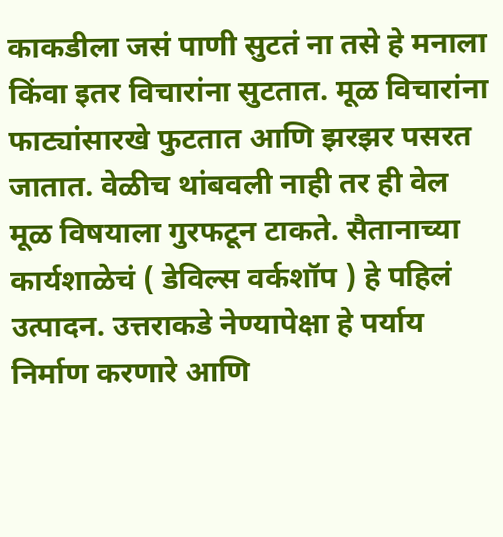काकडीला जसं पाणी सुटतं ना तसे हे मनाला किंवा इतर विचारांना सुटतात. मूळ विचारांना फाट्यांसारखे फुटतात आणि झरझर पसरत जातात. वेळीच थांबवली नाही तर ही वेल मूळ विषयाला गुरफटून टाकते. सैतानाच्या कार्यशाळेचं ( डेविल्स वर्कशॉप ) हे पहिलं उत्पादन. उत्तराकडे नेण्यापेक्षा हे पर्याय निर्माण करणारे आणि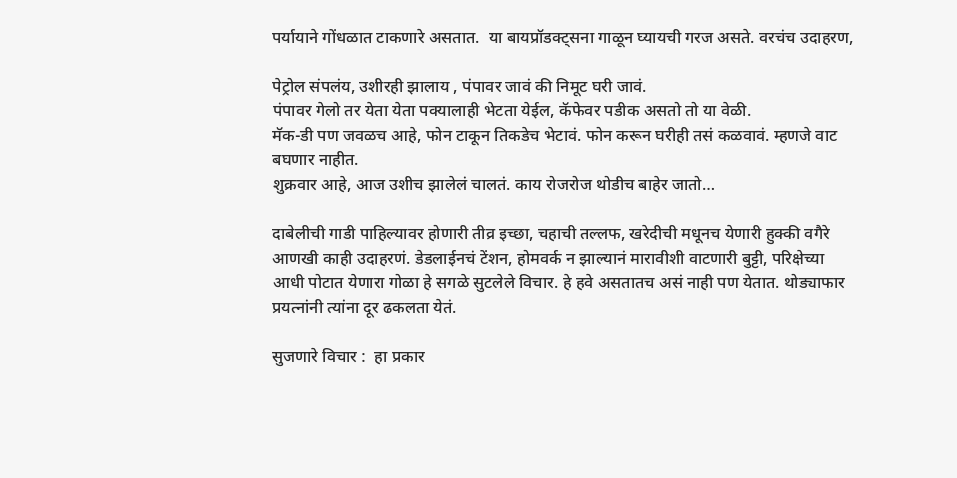पर्यायाने गोंधळात टाकणारे असतात.  या बायप्रॉडक्ट्सना गाळून घ्यायची गरज असते. वरचंच उदाहरण,

पेट्रोल संपलंय, उशीरही झालाय , पंपावर जावं की निमूट घरी जावं.
पंपावर गेलो तर येता येता पक्यालाही भेटता येईल, कॅफेवर पडीक असतो तो या वेळी.
मॅक-डी पण जवळच आहे, फोन टाकून तिकडेच भेटावं. फोन करून घरीही तसं कळवावं. म्हणजे वाट बघणार नाहीत.
शुक्रवार आहे, आज उशीच झालेलं चालतं. काय रोजरोज थोडीच बाहेर जातो…

दाबेलीची गाडी पाहिल्यावर होणारी तीव्र इच्छा, चहाची तल्लफ, खरेदीची मधूनच येणारी हुक्की वगैरे आणखी काही उदाहरणं. डेडलाईनचं टेंशन, होमवर्क न झाल्यानं मारावीशी वाटणारी बुट्टी, परिक्षेच्या आधी पोटात येणारा गोळा हे सगळे सुटलेले विचार. हे हवे असतातच असं नाही पण येतात. थोड्याफार प्रयत्नांनी त्यांना दूर ढकलता येतं.

सुजणारे विचार :  हा प्रकार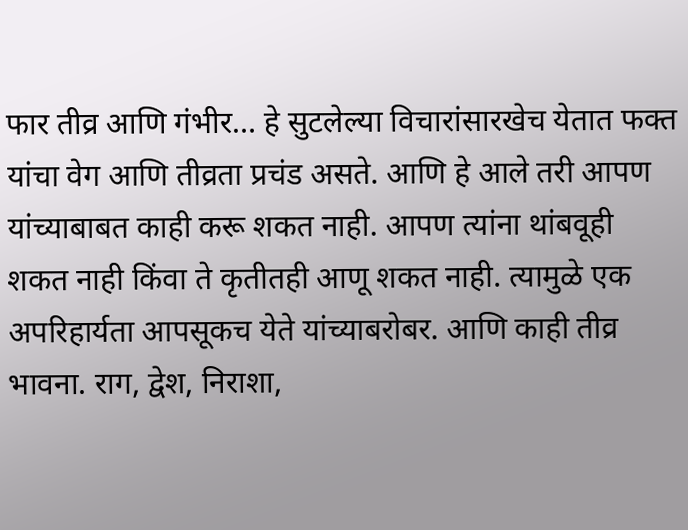फार तीव्र आणि गंभीर… हे सुटलेल्या विचारांसारखेच येतात फक्त यांचा वेग आणि तीव्रता प्रचंड असते. आणि हे आले तरी आपण यांच्याबाबत काही करू शकत नाही. आपण त्यांना थांबवूही शकत नाही किंवा ते कृतीतही आणू शकत नाही. त्यामुळे एक अपरिहार्यता आपसूकच येते यांच्याबरोबर. आणि काही तीव्र भावना. राग, द्वेश, निराशा,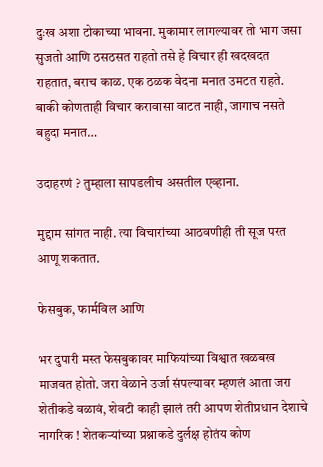दुःख अशा टोकाच्या भावना. मुकामार लागल्यावर तो भाग जसा सुजतो आणि ठसठसत राहतो तसे हे विचार ही खदखदत राहतात, बराच काळ. एक ठळक वेदना मनात उमटत राहते. बाकी कोणताही विचार करावासा वाटत नाही, जागाच नसते बहुदा मनात…

उदाहरणं ? तुम्हाला सापडलीच असतील एव्हाना.

मुद्दाम सांगत नाही. त्या विचारांच्या आठवणीही ती सूज परत आणू शकतात.

फेसबुक, फार्मविल आणि

भर दुपारी मस्त फेसबुकावर माफियांच्या विश्वात खळबख माजवत होतो. जरा वेळाने उर्जा संपल्यावर म्हणलं आता जरा शेतीकडे वळावं, शेवटी काही झालं तरी आपण शेतीप्रधान देशाचे नागरिक ! शेतकऱ्यांच्या प्रश्नाकडे दुर्लक्ष होतंय कोण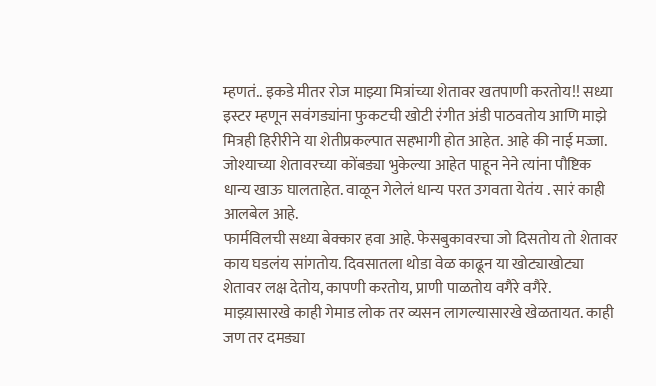म्हणतं.. इकडे मीतर रोज माझ्या मित्रांच्या शेतावर खतपाणी करतोय!! सध्या इस्टर म्हणून सवंगड्यांना फुकटची खोटी रंगीत अंडी पाठवतोय आणि माझे मित्रही हिरीरीने या शेतीप्रकल्पात सहभागी होत आहेत. आहे की नाई मज्जा. जोश्याच्या शेतावरच्या कोंबड्या भुकेल्या आहेत पाहून नेने त्यांना पौष्टिक धान्य खाऊ घालताहेत. वाळून गेलेलं धान्य परत उगवता येतंय . सारं काही आलबेल आहे.
फार्मविलची सध्या बेक्कार हवा आहे. फेसबुकावरचा जो दिसतोय तो शेतावर काय घडलंय सांगतोय. दिवसातला थोडा वेळ काढून या खोट्याखोट्या शेतावर लक्ष देतोय, कापणी करतोय, प्राणी पाळतोय वगैरे वगैरे. माझ्य़ासारखे काही गेमाड लोक तर व्यसन लागल्यासारखे खेळतायत. काही जण तर दमड्या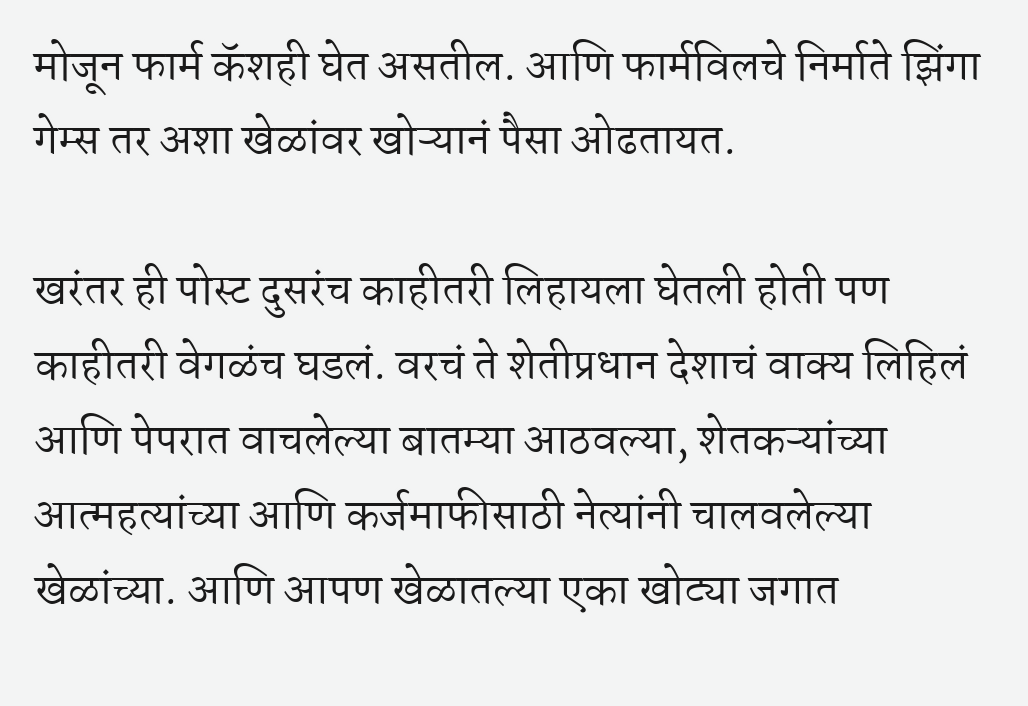मोजून फार्म कॅशही घेत असतील. आणि फार्मविलचे निर्माते झिंगा गेम्स तर अशा खेळांवर खोऱ्यानं पैसा ओढतायत.

खरंतर ही पोस्ट दुसरंच काहीतरी लिहायला घेतली होती पण काहीतरी वेगळंच घडलं. वरचं ते शेतीप्रधान देशाचं वाक्य लिहिलं आणि पेपरात वाचलेल्या बातम्या आठवल्या, शेतकऱ्यांच्या आत्महत्यांच्या आणि कर्जमाफीसाठी नेत्यांनी चालवलेल्या खेळांच्या. आणि आपण खेळातल्या एका खोट्या जगात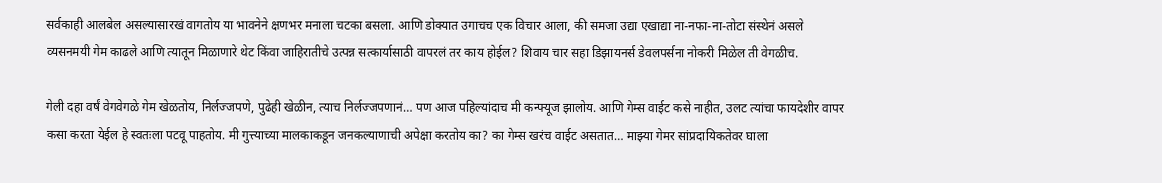सर्वकाही आलबेल असल्यासारखं वागतोय या भावनेने क्षणभर मनाला चटका बसला. आणि डोक्यात उगाचच एक विचार आला, की समजा उद्या एखाद्या ना-नफा-ना-तोटा संस्थेनं असले व्यसनमयी गेम काढले आणि त्यातून मिळाणारे थेट किंवा जाहिरातीचे उत्पन्न सत्कार्यासाठी वापरलं तर काय होईल? शिवाय चार सहा डिझायनर्स डेवलपर्सना नोकरी मिळेल ती वेगळीच.

गेली दहा वर्षं वेगवेगळे गेम खेळतोय, निर्लज्जपणे, पुढेही खेळीन, त्याच निर्लज्जपणानं… पण आज पहिल्यांदाच मी कन्फ्यूज झालोय. आणि गेम्स वाईट कसे नाहीत, उलट त्यांचा फायदेशीर वापर कसा करता येईल हे स्वतःला पटवू पाहतोय. मी गुत्त्याच्या मालकाकडून जनकल्याणाची अपेक्षा करतोय का? का गेम्स खरंच वाईट असतात… माझ्या गेमर सांप्रदायिकतेवर घाला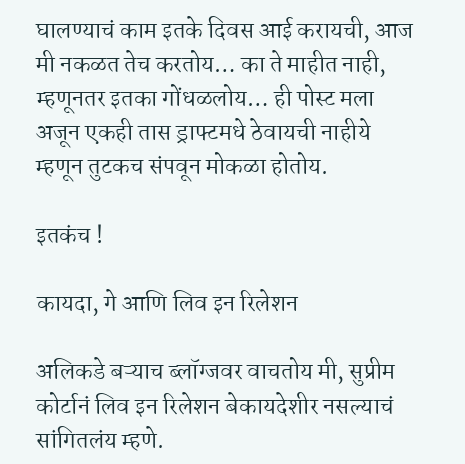घालण्याचं काम इतके दिवस आई करायची, आज मी नकळत तेच करतोय… का ते माहीत नाही, म्हणूनतर इतका गोंधळलोय… ही पोस्ट मला अजून एकही तास ड्राफ्टमधे ठेवायची नाहीये म्हणून तुटकच संपवून मोकळा होतोय.

इतकंच !

कायदा, गे आणि लिव इन रिलेशन

अलिकडे बऱ्याच ब्लॉग्जवर वाचतोय मी, सुप्रीम कोर्टानं लिव इन रिलेशन बेकायदेशीर नसल्याचं सांगितलंय म्हणे.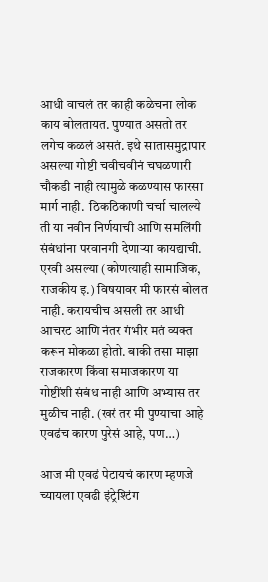आधी वाचलं तर काही कळेचना लोक काय बोलतायत. पुण्यात असतो तर लगेच कळलं असतं. इथे सातासमुद्रापार असल्या गोष्टी चवीचवीनं चघळणारी चौकडी नाही त्यामुळे कळण्यास फारसा मार्ग नाही.  ठिकठिकाणी चर्चा चालल्ये ती या नवीन निर्णयाची आणि समलिंगी संबंधांना परवानगी देणाऱ्या कायद्याची. एरवी असल्या (कोणत्याही सामाजिक, राजकीय इ.) विषयावर मी फारसं बोलत नाही. करायचीच असली तर आधी आचरट आणि नंतर गंभीर मतं व्यक्त करून मोकळा होतो. बाकी तसा माझा राजकारण किंवा समाजकारण या गोष्टींशी संबंध नाही आणि अभ्यास तर मुळीच नाही. (खरं तर मी पुण्याचा आहे एवढंच कारण पुरेसं आहे, पण…)

आज मी एवढं पेटायचं कारण म्हणजे च्यायला एवढी इंट्रेश्टिंग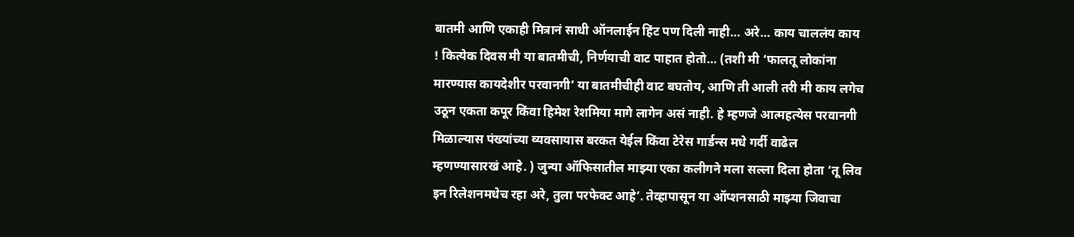बातमी आणि एकाही मित्रानं साधी ऑनलाईन हिंट पण दिली नाही… अरे… काय चाललंय काय ! कित्येक दिवस मी या बातमीची, निर्णयाची वाट पाहात होतो… (तशी मी ‘फालतू लोकांना मारण्यास कायदेशीर परवानगी’ या बातमीचीही वाट बघतोय, आणि ती आली तरी मी काय लगेच उठून एकता कपूर किंवा हिमेश रेशमिया मागे लागेन असं नाही. हे म्हणजे आत्महत्येस परवानगी मिळाल्यास पंख्यांच्या व्यवसायास बरकत येईल किंवा टेरेस गार्डन्स मधे गर्दी वाढेल म्हणण्यासारखं आहे. ) जुन्या ऑफिसातील माझ्या एका कलीगने मला सल्ला दिला होता ‘तू लिव इन रिलेशनमधेच रहा अरे, तुला परफेक्ट आहे’. तेव्हापासून या ऑप्शनसाठी माझ्या जिवाचा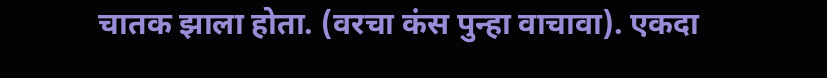चातक झाला होता. (वरचा कंस पुन्हा वाचावा). एकदा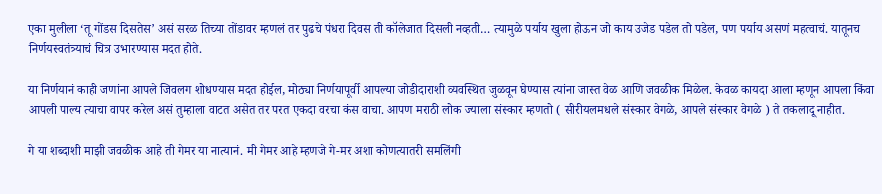एका मुलीला ‘तू गोंडस दिसतेस’ असं सरळ तिच्या तोंडावर म्हणलं तर पुढचे पंधरा दिवस ती कॉलेजात दिसली नव्हती… त्यामुळे पर्याय खुला होऊन जो काय उजेड पडेल तो पडेल, पण पर्याय असणं महत्वाचं. यातूनच निर्णयस्वतंत्र्याचं चित्र उभारण्यास मदत होते.

या निर्णयानं काही जणांना आपले जिवलग शोधण्यास मदत होईल, मोठ्या निर्णयापूर्वी आपल्या जोडीदाराशी व्यवस्थित जुळवून घेण्यास त्यांना जास्त वेळ आणि जवळीक मिळेल. केवळ कायदा आला म्हणून आपला किंवा आपली पाल्य त्याचा वापर करेल असं तुम्हाला वाटत असेत तर परत एकदा वरचा कंस वाचा. आपण मराठी लोक ज्याला संस्कार म्हणतो ( सीरीयलमधले संस्कार वेगळे, आपले संस्कार वेगळे ) ते तकलादू नाहीत.

गे या शब्दाशी माझी जवळीक आहे ती गेमर या नात्यानं. मी गेमर आहे म्हणजे गे-मर अशा कोणत्यातरी समलिंगी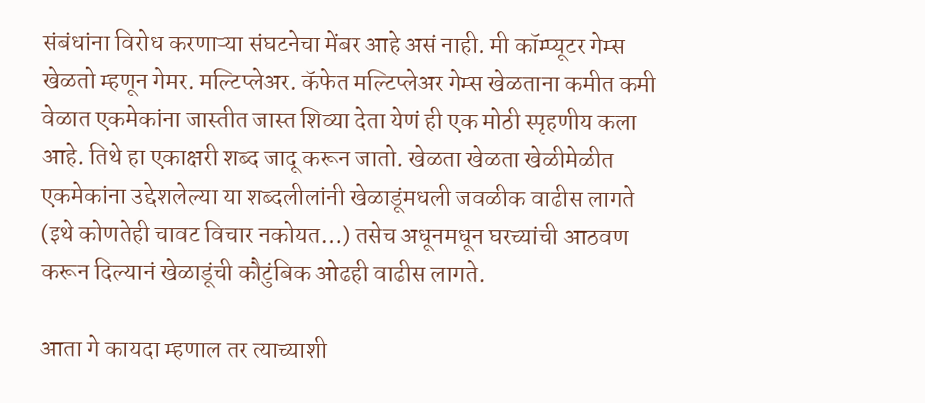संबंधांना विरोध करणाऱ्या संघटनेचा मेंबर आहे असं नाही. मी कॉम्प्यूटर गेम्स खेळतो म्हणून गेमर. मल्टिप्लेअर. कॅफेत मल्टिप्लेअर गेम्स खेळताना कमीत कमी वेळात एकमेकांना जास्तीत जास्त शिव्या देता येणं ही एक मोठी स्पृहणीय कला आहे. तिथे हा एकाक्षरी शब्द जादू करून जातो. खेळता खेळता खेळीमेळीत एकमेकांना उद्देशलेल्या या शब्दलीलांनी खेळाडूंमधली जवळीक वाढीस लागते (इथे कोणतेही चावट विचार नकोयत…) तसेच अधूनमधून घरच्यांची आठवण करून दिल्यानं खेळाडूंची कौटुंबिक ओढही वाढीस लागते.

आता गे कायदा म्हणाल तर त्याच्याशी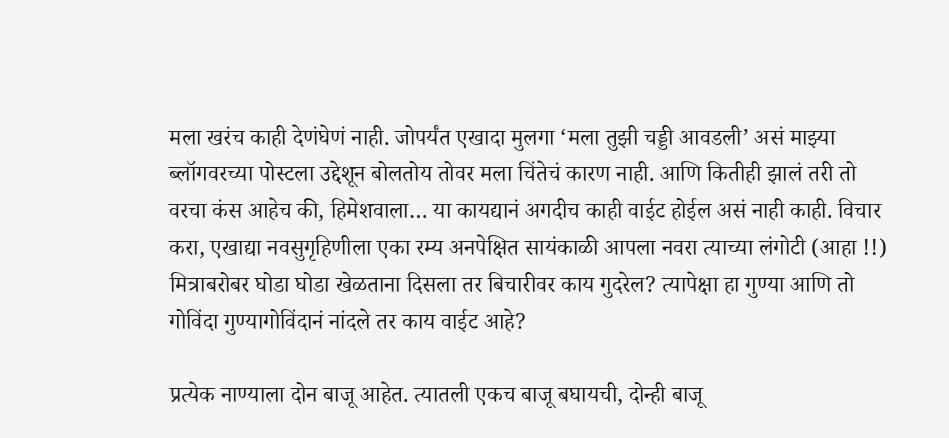मला खरंच काही देणंघेणं नाही. जोपर्यंत एखादा मुलगा ‘मला तुझी चड्डी आवडली’ असं माझ्या ब्लॉगवरच्या पोस्टला उद्देशून बोलतोय तोवर मला चिंतेचं कारण नाही. आणि कितीही झालं तरी तो वरचा कंस आहेच की, हिमेशवाला… या कायद्यानं अगदीच काही वाईट होईल असं नाही काही. विचार करा, एखाद्या नवसुगृहिणीला एका रम्य अनपेक्षित सायंकाळी आपला नवरा त्याच्या लंगोटी (आहा !!) मित्राबरोबर घोडा घोडा खेळताना दिसला तर बिचारीवर काय गुदरेल? त्यापेक्षा हा गुण्या आणि तो गोविंदा गुण्यागोविंदानं नांदले तर काय वाईट आहे?

प्रत्येक नाण्याला दोन बाजू आहेत. त्यातली एकच बाजू बघायची, दोन्ही बाजू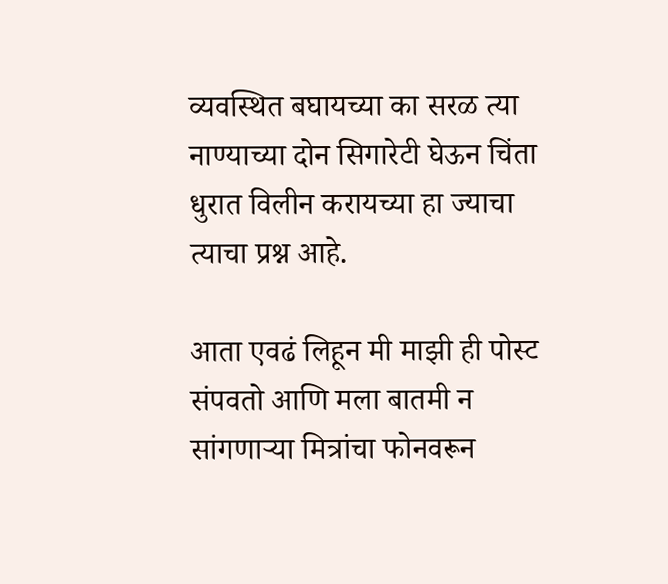व्यवस्थित बघायच्या का सरळ त्या नाण्याच्या दोन सिगारेटी घेऊन चिंता धुरात विलीन करायच्या हा ज्याचा त्याचा प्रश्न आहे.

आता एवढं लिहून मी माझी ही पोस्ट संपवतो आणि मला बातमी न सांगणाऱ्या मित्रांचा फोनवरून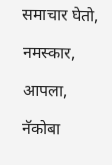समाचार घेतो,

नमस्कार,

आपला,

नॅकोबा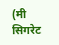(मी सिगरेट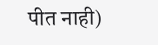पीत नाही)